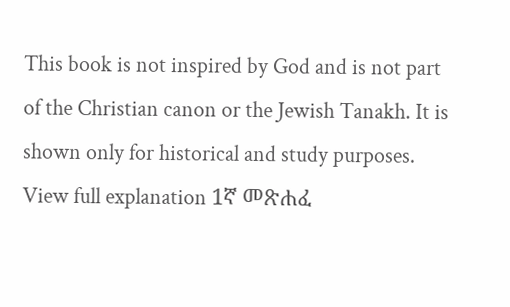This book is not inspired by God and is not part of the Christian canon or the Jewish Tanakh. It is shown only for historical and study purposes. View full explanation 1ኛ መጽሐፈ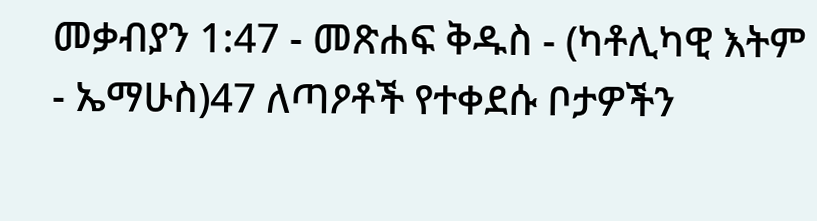መቃብያን 1:47 - መጽሐፍ ቅዱስ - (ካቶሊካዊ እትም - ኤማሁስ)47 ለጣዖቶች የተቀደሱ ቦታዎችን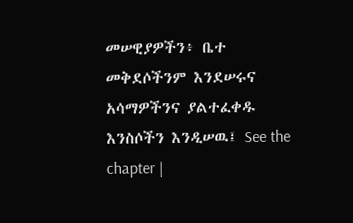መሠዊያዎችን፥ ቤተ መቅደሶችንም እንደሠሩና አሳማዎችንና ያልተፈቀዱ እንስሶችን እንዲሠዉ፤ See the chapter |